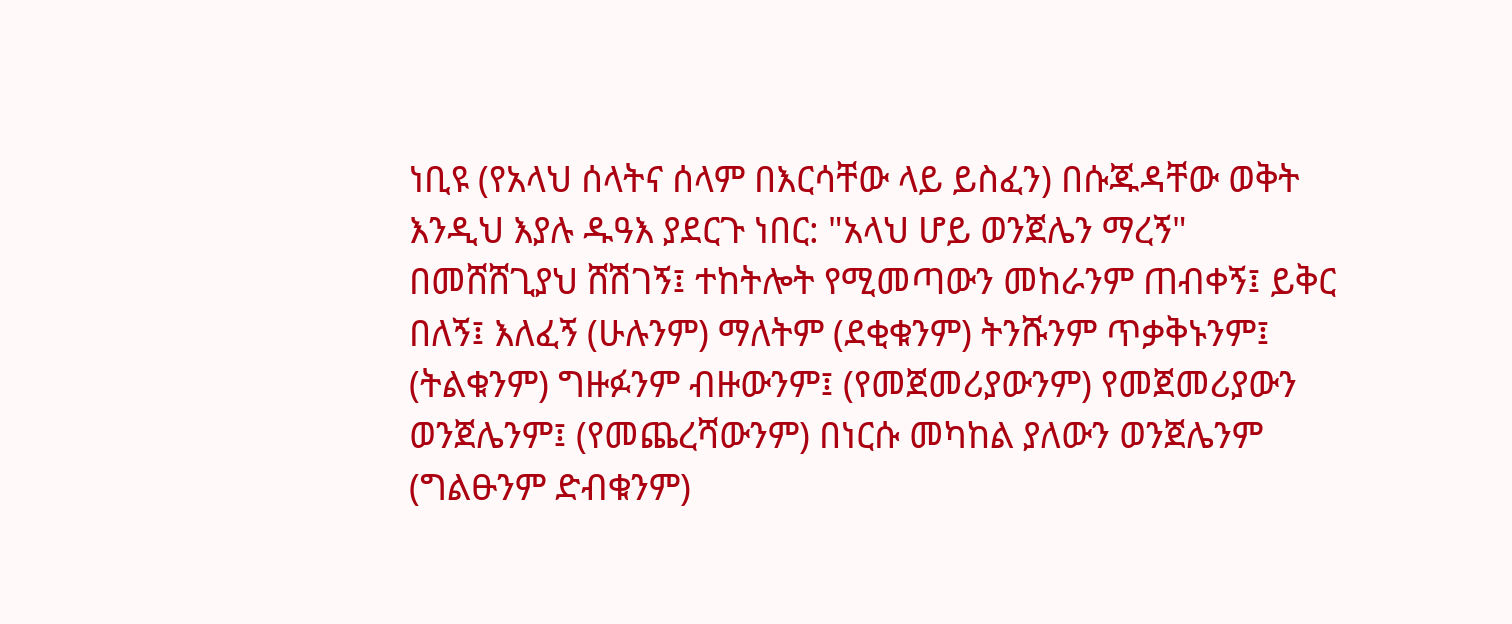ነቢዩ (የአላህ ሰላትና ሰላም በእርሳቸው ላይ ይስፈን) በሱጁዳቸው ወቅት እንዲህ እያሉ ዱዓእ ያደርጉ ነበር: "አላህ ሆይ ወንጀሌን ማረኝ" በመሸሸጊያህ ሸሽገኝ፤ ተከትሎት የሚመጣውን መከራንም ጠብቀኝ፤ ይቅር በለኝ፤ እለፈኝ (ሁሉንም) ማለትም (ደቂቁንም) ትንሹንም ጥቃቅኑንም፤ (ትልቁንም) ግዙፉንም ብዙውንም፤ (የመጀመሪያውንም) የመጀመሪያውን ወንጀሌንም፤ (የመጨረሻውንም) በነርሱ መካከል ያለውን ወንጀሌንም (ግልፁንም ድብቁንም)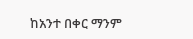ከአንተ በቀር ማንም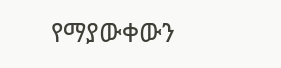የማያውቀውን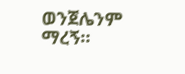ወንጀሌንም ማረኝ።